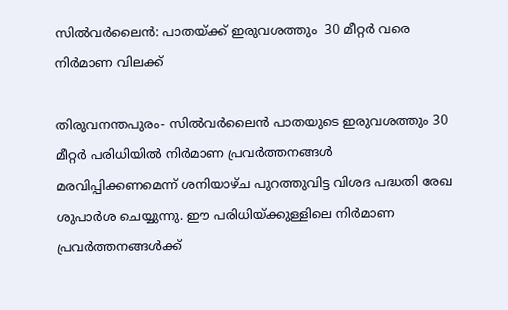സില്‍വര്‍ലൈന്‍: പാതയ്ക്ക് ഇരുവശത്തും  30 മീറ്റര്‍ വരെ നിര്‍മാണ വിലക്ക്

തിരുവനന്തപുരം- സില്‍വര്‍ലൈന്‍ പാതയുടെ ഇരുവശത്തും 30 മീറ്റര്‍ പരിധിയില്‍ നിര്‍മാണ പ്രവര്‍ത്തനങ്ങള്‍ മരവിപ്പിക്കണമെന്ന് ശനിയാഴ്ച പുറത്തുവിട്ട വിശദ പദ്ധതി രേഖ ശുപാര്‍ശ ചെയ്യുന്നു. ഈ പരിധിയ്ക്കുള്ളിലെ നിര്‍മാണ പ്രവര്‍ത്തനങ്ങള്‍ക്ക്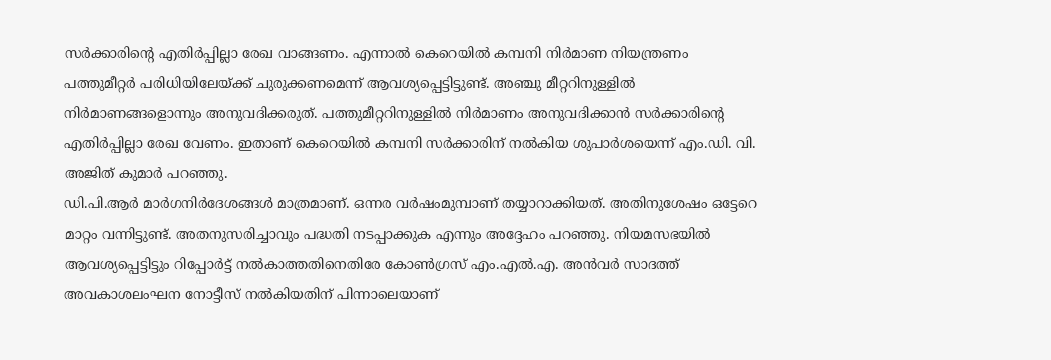സര്‍ക്കാരിന്റെ എതിര്‍പ്പില്ലാ രേഖ വാങ്ങണം. എന്നാല്‍ കെറെയില്‍ കമ്പനി നിര്‍മാണ നിയന്ത്രണം പത്തുമീറ്റര്‍ പരിധിയിലേയ്ക്ക് ചുരുക്കണമെന്ന് ആവശ്യപ്പെട്ടിട്ടുണ്ട്. അഞ്ചു മീറ്ററിനുള്ളില്‍ നിര്‍മാണങ്ങളൊന്നും അനുവദിക്കരുത്. പത്തുമീറ്ററിനുള്ളില്‍ നിര്‍മാണം അനുവദിക്കാന്‍ സര്‍ക്കാരിന്റെ എതിര്‍പ്പില്ലാ രേഖ വേണം. ഇതാണ് കെറെയില്‍ കമ്പനി സര്‍ക്കാരിന് നല്‍കിയ ശുപാര്‍ശയെന്ന് എം.ഡി. വി. അജിത് കുമാര്‍ പറഞ്ഞു.
ഡി.പി.ആര്‍ മാര്‍ഗനിര്‍ദേശങ്ങള്‍ മാത്രമാണ്. ഒന്നര വര്‍ഷംമുമ്പാണ് തയ്യാറാക്കിയത്. അതിനുശേഷം ഒട്ടേറെ മാറ്റം വന്നിട്ടുണ്ട്. അതനുസരിച്ചാവും പദ്ധതി നടപ്പാക്കുക എന്നും അദ്ദേഹം പറഞ്ഞു. നിയമസഭയില്‍ ആവശ്യപ്പെട്ടിട്ടും റിപ്പോര്‍ട്ട് നല്‍കാത്തതിനെതിരേ കോണ്‍ഗ്രസ് എം.എല്‍.എ. അന്‍വര്‍ സാദത്ത് അവകാശലംഘന നോട്ടീസ് നല്‍കിയതിന് പിന്നാലെയാണ്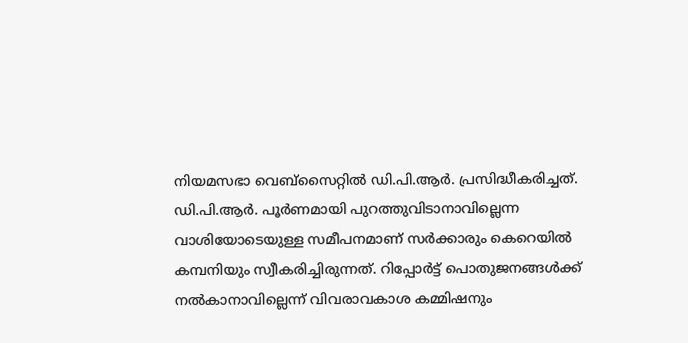നിയമസഭാ വെബ്‌സൈറ്റില്‍ ഡി.പി.ആര്‍. പ്രസിദ്ധീകരിച്ചത്.
ഡി.പി.ആര്‍. പൂര്‍ണമായി പുറത്തുവിടാനാവില്ലെന്ന വാശിയോടെയുള്ള സമീപനമാണ് സര്‍ക്കാരും കെറെയില്‍ കമ്പനിയും സ്വീകരിച്ചിരുന്നത്. റിപ്പോര്‍ട്ട് പൊതുജനങ്ങള്‍ക്ക് നല്‍കാനാവില്ലെന്ന് വിവരാവകാശ കമ്മിഷനും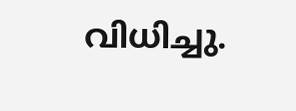വിധിച്ചു.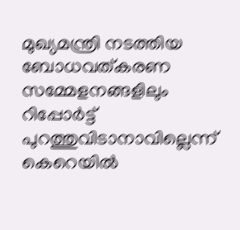മുഖ്യമന്ത്രി നടത്തിയ ബോധവത്കരണ സമ്മേളനങ്ങളിലും റിപ്പോര്‍ട്ട് പുറത്തുവിടാനാവില്ലെന്ന് കെറെയില്‍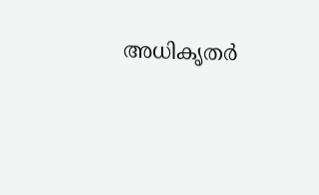അധികൃതര്‍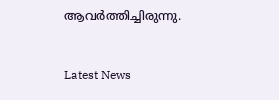ആവര്‍ത്തിച്ചിരുന്നു.


Latest News